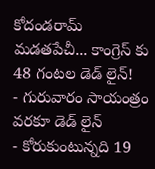కోదండరామ్ మడతపేచీ... కాంగ్రెస్ కు 48 గంటల డెడ్ లైన్!
- గురువారం సాయంత్రం వరకూ డెడ్ లైన్
- కోరుకుంటున్నది 19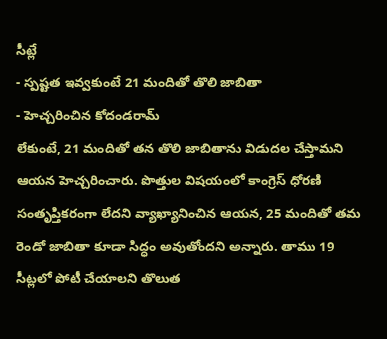సీట్లే
- స్పష్టత ఇవ్వకుంటే 21 మందితో తొలి జాబితా
- హెచ్చరించిన కోదండరామ్
లేకుంటే, 21 మందితో తన తొలి జాబితాను విడుదల చేస్తామని ఆయన హెచ్చరించారు. పొత్తుల విషయంలో కాంగ్రెస్ ధోరణి సంతృప్తికరంగా లేదని వ్యాఖ్యానించిన ఆయన, 25 మందితో తమ రెండో జాబితా కూడా సిద్ధం అవుతోందని అన్నారు. తాము 19 సీట్లలో పోటీ చేయాలని తొలుత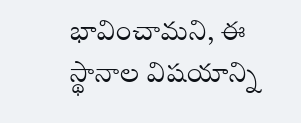భావించామని, ఈ స్థానాల విషయాన్ని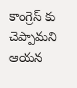కాంగ్రెస్ కు చెప్పామని ఆయన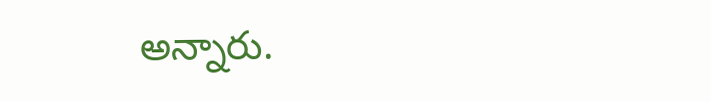అన్నారు.